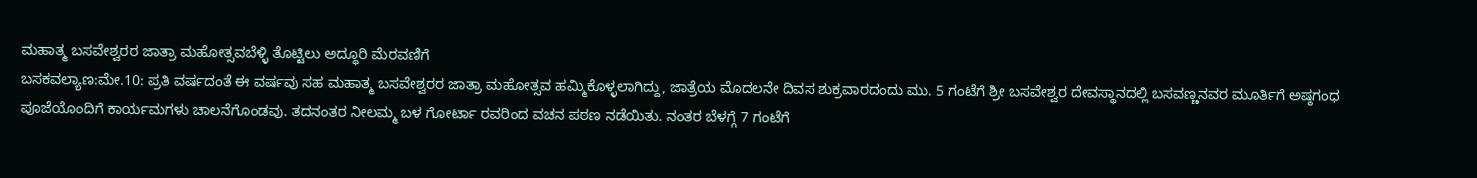ಮಹಾತ್ಮ ಬಸವೇಶ್ವರರ ಜಾತ್ರಾ ಮಹೋತ್ಸವಬೆಳ್ಳಿ ತೊಟ್ಟಿಲು ಅದ್ಧೂರಿ ಮೆರವಣಿಗೆ
ಬಸಕವಲ್ಯಾಣ:ಮೇ.10: ಪ್ರತಿ ವರ್ಷದಂತೆ ಈ ವರ್ಷವು ಸಹ ಮಹಾತ್ಮ ಬಸವೇಶ್ವರರ ಜಾತ್ರಾ ಮಹೋತ್ಸವ ಹಮ್ಮಿಕೊಳ್ಳಲಾಗಿದ್ದು, ಜಾತ್ರೆಯ ಮೊದಲನೇ ದಿವಸ ಶುಕ್ರವಾರದಂದು ಮು. 5 ಗಂಟೆಗೆ ಶ್ರೀ ಬಸವೇಶ್ವರ ದೇವಸ್ಥಾನದಲ್ಲಿ ಬಸವಣ್ಣನವರ ಮೂರ್ತಿಗೆ ಅಷ್ಠಗಂಧ ಪೂಜೆಯೊಂದಿಗೆ ಕಾರ್ಯಮಗಳು ಚಾಲನೆಗೊಂಡವು. ತದನಂತರ ನೀಲಮ್ಮ ಬಳ ಗೋರ್ಟಾ ರವರಿಂದ ವಚನ ಪಠಣ ನಡೆಯಿತು. ನಂತರ ಬೆಳಗ್ಗೆ 7 ಗಂಟೆಗೆ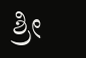ಶ್ರೀ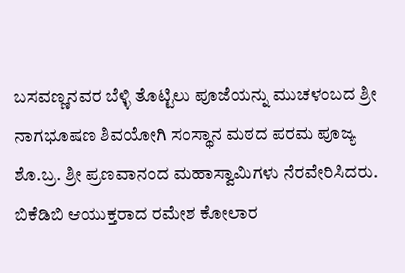ಬಸವಣ್ಣನವರ ಬೆಳ್ಳಿ ತೊಟ್ಟಿಲು ಪೂಜೆಯನ್ನು ಮುಚಳಂಬದ ಶ್ರೀ ನಾಗಭೂಷಣ ಶಿವಯೋಗಿ ಸಂಸ್ಥಾನ ಮಠದ ಪರಮ ಪೂಜ್ಯ ಶೊ.ಬ್ರ. ಶ್ರೀ ಪ್ರಣವಾನಂದ ಮಹಾಸ್ವಾಮಿಗಳು ನೆರವೇರಿಸಿದರು. ಬಿಕೆಡಿಬಿ ಆಯುಕ್ತರಾದ ರಮೇಶ ಕೋಲಾರ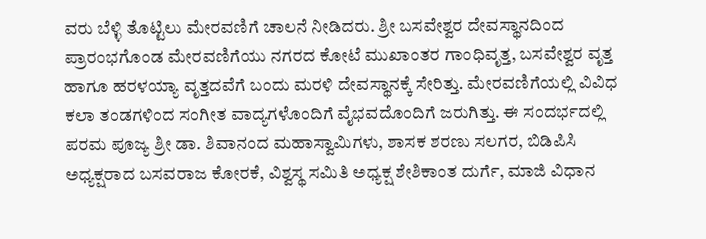ವರು ಬೆಳ್ಳಿ ತೊಟ್ಟಿಲು ಮೇರವಣಿಗೆ ಚಾಲನೆ ನೀಡಿದರು. ಶ್ರೀ ಬಸವೇಶ್ವರ ದೇವಸ್ಥಾನದಿಂದ ಪ್ರಾರಂಭಗೊಂಡ ಮೇರವಣಿಗೆಯು ನಗರದ ಕೋಟೆ ಮುಖಾಂತರ ಗಾಂಧಿವೃತ್ತ, ಬಸವೇಶ್ವರ ವೃತ್ತ ಹಾಗೂ ಹರಳಯ್ಯಾ ವೃತ್ತದವೆಗೆ ಬಂದು ಮರಳಿ ದೇವಸ್ಥಾನಕ್ಕೆ ಸೇರಿತ್ತು. ಮೇರವಣಿಗೆಯಲ್ಲಿ ವಿವಿಧ ಕಲಾ ತಂಡಗಳಿಂದ ಸಂಗೀತ ವಾದ್ಯಗಳೊಂದಿಗೆ ವೈಭವದೊಂದಿಗೆ ಜರುಗಿತ್ತು. ಈ ಸಂದರ್ಭದಲ್ಲಿ ಪರಮ ಪೂಜ್ಯ ಶ್ರೀ ಡಾ. ಶಿವಾನಂದ ಮಹಾಸ್ವಾಮಿಗಳು, ಶಾಸಕ ಶರಣು ಸಲಗರ, ಬಿಡಿಪಿಸಿ ಅಧ್ಯಕ್ಷರಾದ ಬಸವರಾಜ ಕೋರಕೆ, ವಿಶ್ವಸ್ಥ ಸಮಿತಿ ಅಧ್ಯಕ್ಷ ಶೇಶಿಕಾಂತ ದುರ್ಗೆ, ಮಾಜಿ ವಿಧಾನ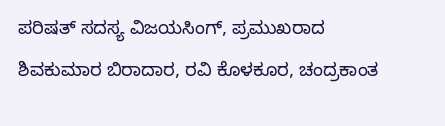ಪರಿಷತ್ ಸದಸ್ಯ ವಿಜಯಸಿಂಗ್, ಪ್ರಮುಖರಾದ ಶಿವಕುಮಾರ ಬಿರಾದಾರ, ರವಿ ಕೊಳಕೂರ, ಚಂದ್ರಕಾಂತ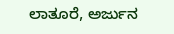ಲಾತೂರೆ, ಅರ್ಜುನ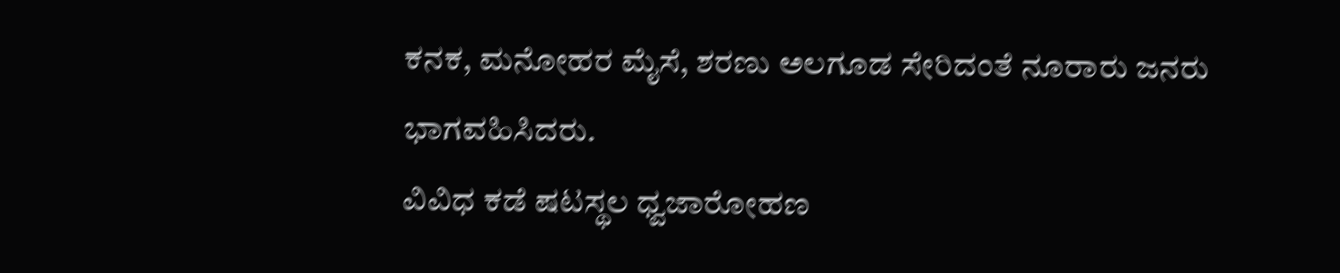ಕನಕ, ಮನೋಹರ ಮೈಸೆ, ಶರಣು ಅಲಗೂಡ ಸೇರಿದಂತೆ ನೂರಾರು ಜನರು ಭಾಗವಹಿಸಿದರು.
ವಿವಿಧ ಕಡೆ ಷಟಸ್ಥಲ ಧ್ವಜಾರೋಹಣ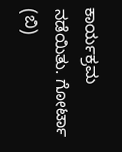ಕಾರ್ಯಕ್ರಮ ನಡೆಯಿತು. ಗೋರ್ಟಾ (ಬಿ)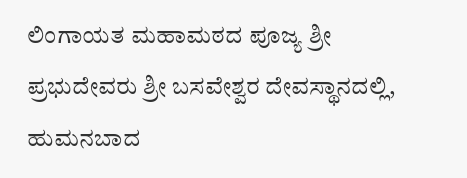ಲಿಂಗಾಯತ ಮಹಾಮಠದ ಪೂಜ್ಯ ಶ್ರೀ ಪ್ರಭುದೇವರು ಶ್ರೀ ಬಸವೇಶ್ವರ ದೇವಸ್ಥಾನದಲ್ಲಿ, ಹುಮನಬಾದ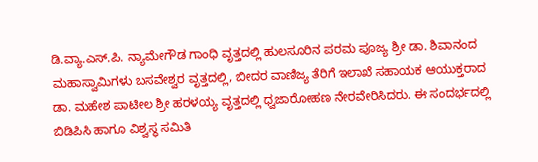ಡಿ.ವ್ಯಾ.ಎಸ್.ಪಿ. ನ್ಯಾಮೇಗೌಡ ಗಾಂಧಿ ವೃತ್ತದಲ್ಲಿ ಹುಲಸೂರಿನ ಪರಮ ಪೂಜ್ಯ ಶ್ರೀ ಡಾ. ಶಿವಾನಂದ ಮಹಾಸ್ವಾಮಿಗಳು ಬಸವೇಶ್ವರ ವೃತ್ತದಲ್ಲಿ, ಬೀದರ ವಾಣಿಜ್ಯ ತೆರಿಗೆ ಇಲಾಖೆ ಸಹಾಯಕ ಆಯುಕ್ತರಾದ ಡಾ. ಮಹೇಶ ಪಾಟೀಲ ಶ್ರೀ ಹರಳಯ್ಯ ವೃತ್ತದಲ್ಲಿ ಧ್ವಜಾರೋಹಣ ನೇರವೇರಿಸಿದರು. ಈ ಸಂದರ್ಭದಲ್ಲಿ ಬಿಡಿಪಿಸಿ ಹಾಗೂ ವಿಶ್ವಸ್ಥ ಸಮಿತಿ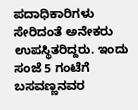ಪದಾಧಿಕಾರಿಗಳು ಸೇರಿದಂತೆ ಅನೇಕರು ಉಪಸ್ಥಿತರಿದ್ದರು. ಇಂದು ಸಂಜೆ 5 ಗಂಟೆಗೆ ಬಸವಣ್ಣನವರ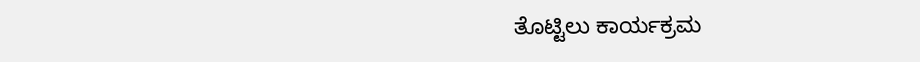ತೊಟ್ಟಿಲು ಕಾರ್ಯಕ್ರಮ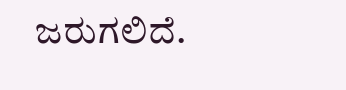ಜರುಗಲಿದೆ.